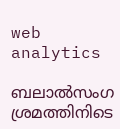web analytics

ബലാൽസംഗ ശ്രമത്തിനിടെ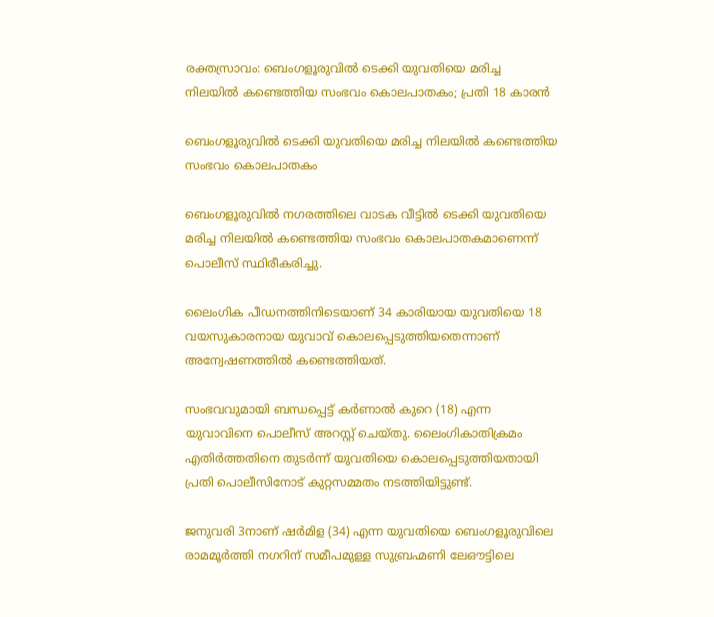രക്തസ്രാവം: ബെംഗളൂരുവിൽ ടെക്കി യുവതിയെ മരിച്ച നിലയിൽ കണ്ടെത്തിയ സംഭവം കൊലപാതകം; പ്രതി 18 കാരൻ

ബെംഗളൂരുവിൽ ടെക്കി യുവതിയെ മരിച്ച നിലയിൽ കണ്ടെത്തിയ സംഭവം കൊലപാതകം

ബെംഗളൂരുവിൽ നഗരത്തിലെ വാടക വീട്ടിൽ ടെക്കി യുവതിയെ മരിച്ച നിലയിൽ കണ്ടെത്തിയ സംഭവം കൊലപാതകമാണെന്ന് പൊലീസ് സ്ഥിരീകരിച്ചു.

ലൈംഗിക പീഡനത്തിനിടെയാണ് 34 കാരിയായ യുവതിയെ 18 വയസുകാരനായ യുവാവ് കൊലപ്പെടുത്തിയതെന്നാണ് അന്വേഷണത്തിൽ കണ്ടെത്തിയത്.

സംഭവവുമായി ബന്ധപ്പെട്ട് കർണാൽ കുറെ (18) എന്ന യുവാവിനെ പൊലീസ് അറസ്റ്റ് ചെയ്തു. ലൈംഗികാതിക്രമം എതിർത്തതിനെ തുടർന്ന് യുവതിയെ കൊലപ്പെടുത്തിയതായി പ്രതി പൊലീസിനോട് കുറ്റസമ്മതം നടത്തിയിട്ടുണ്ട്.

ജനുവരി 3നാണ് ഷർമിള (34) എന്ന യുവതിയെ ബെംഗളൂരുവിലെ രാമമൂർത്തി നഗറിന് സമീപമുള്ള സുബ്രഹ്മണി ലേഔട്ടിലെ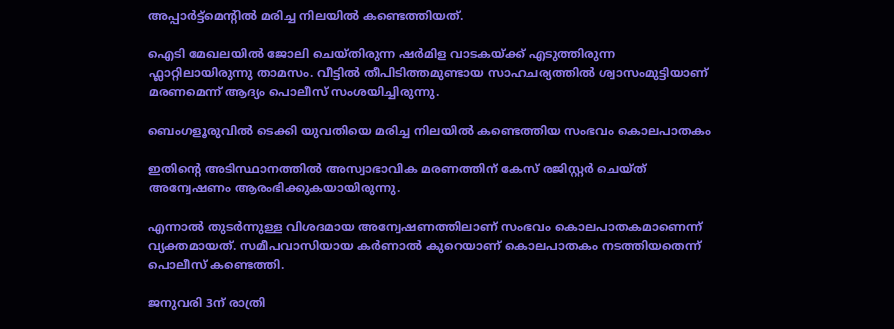അപ്പാർട്ട്മെന്റിൽ മരിച്ച നിലയിൽ കണ്ടെത്തിയത്.

ഐടി മേഖലയിൽ ജോലി ചെയ്തിരുന്ന ഷർമിള വാടകയ്ക്ക് എടുത്തിരുന്ന ഫ്ലാറ്റിലായിരുന്നു താമസം. വീട്ടിൽ തീപിടിത്തമുണ്ടായ സാഹചര്യത്തിൽ ശ്വാസംമുട്ടിയാണ് മരണമെന്ന് ആദ്യം പൊലീസ് സംശയിച്ചിരുന്നു.

ബെംഗളൂരുവിൽ ടെക്കി യുവതിയെ മരിച്ച നിലയിൽ കണ്ടെത്തിയ സംഭവം കൊലപാതകം

ഇതിന്റെ അടിസ്ഥാനത്തിൽ അസ്വാഭാവിക മരണത്തിന് കേസ് രജിസ്റ്റർ ചെയ്ത് അന്വേഷണം ആരംഭിക്കുകയായിരുന്നു.

എന്നാൽ തുടർന്നുള്ള വിശദമായ അന്വേഷണത്തിലാണ് സംഭവം കൊലപാതകമാണെന്ന് വ്യക്തമായത്. സമീപവാസിയായ കർണാൽ കുറെയാണ് കൊലപാതകം നടത്തിയതെന്ന് പൊലീസ് കണ്ടെത്തി.

ജനുവരി 3ന് രാത്രി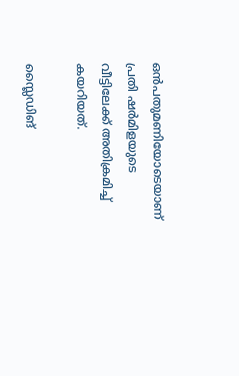ഒൻപതുമണിയോടെയാണ് പ്രതി ഷർമിളയുടെ വീട്ടിലേക്ക് അതിക്രമിച്ച് കയറിയത്.

സ്ലൈഡിങ്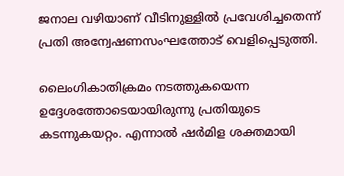ജനാല വഴിയാണ് വീടിനുള്ളിൽ പ്രവേശിച്ചതെന്ന് പ്രതി അന്വേഷണസംഘത്തോട് വെളിപ്പെടുത്തി.

ലൈംഗികാതിക്രമം നടത്തുകയെന്ന ഉദ്ദേശത്തോടെയായിരുന്നു പ്രതിയുടെ കടന്നുകയറ്റം. എന്നാൽ ഷർമിള ശക്തമായി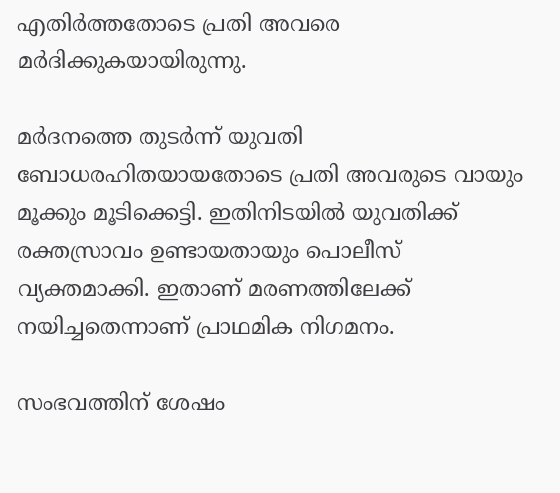എതിർത്തതോടെ പ്രതി അവരെ മർദിക്കുകയായിരുന്നു.

മർദനത്തെ തുടർന്ന് യുവതി ബോധരഹിതയായതോടെ പ്രതി അവരുടെ വായും മൂക്കും മൂടിക്കെട്ടി. ഇതിനിടയിൽ യുവതിക്ക് രക്തസ്രാവം ഉണ്ടായതായും പൊലീസ് വ്യക്തമാക്കി. ഇതാണ് മരണത്തിലേക്ക് നയിച്ചതെന്നാണ് പ്രാഥമിക നിഗമനം.

സംഭവത്തിന് ശേഷം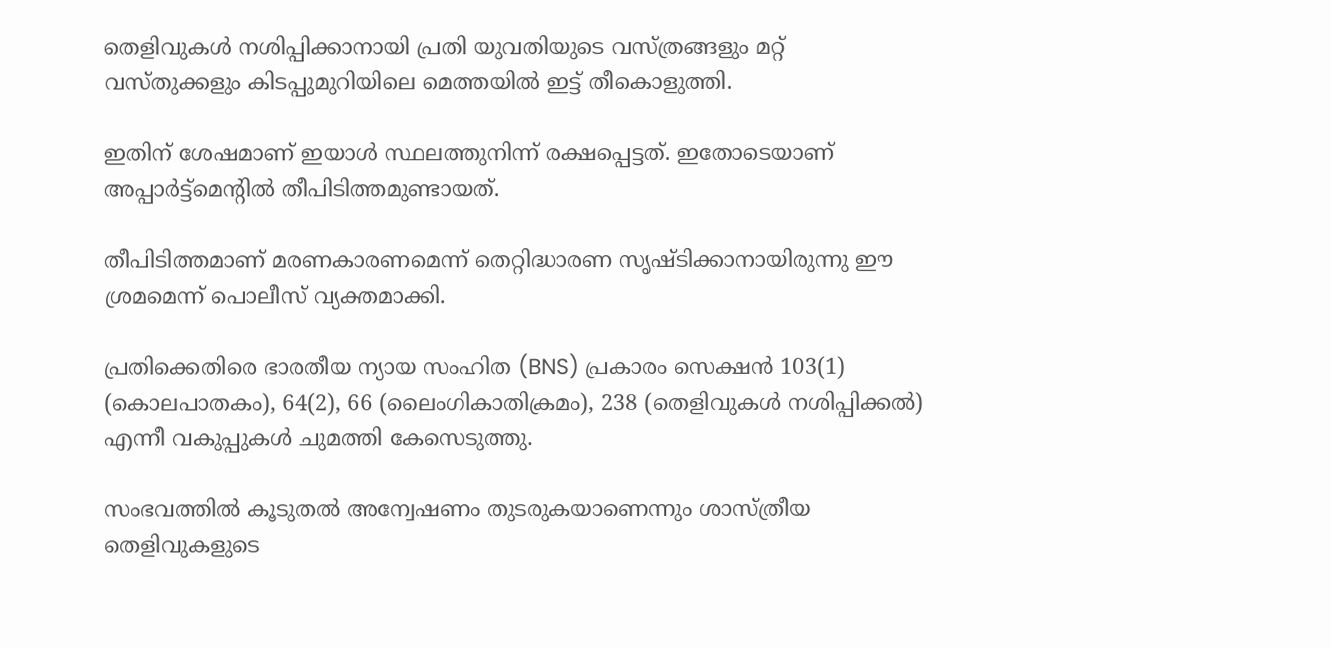തെളിവുകൾ നശിപ്പിക്കാനായി പ്രതി യുവതിയുടെ വസ്ത്രങ്ങളും മറ്റ് വസ്തുക്കളും കിടപ്പുമുറിയിലെ മെത്തയിൽ ഇട്ട് തീകൊളുത്തി.

ഇതിന് ശേഷമാണ് ഇയാൾ സ്ഥലത്തുനിന്ന് രക്ഷപ്പെട്ടത്. ഇതോടെയാണ് അപ്പാർട്ട്മെന്റിൽ തീപിടിത്തമുണ്ടായത്.

തീപിടിത്തമാണ് മരണകാരണമെന്ന് തെറ്റിദ്ധാരണ സൃഷ്ടിക്കാനായിരുന്നു ഈ ശ്രമമെന്ന് പൊലീസ് വ്യക്തമാക്കി.

പ്രതിക്കെതിരെ ഭാരതീയ ന്യായ സംഹിത (BNS) പ്രകാരം സെക്ഷൻ 103(1) (കൊലപാതകം), 64(2), 66 (ലൈംഗികാതിക്രമം), 238 (തെളിവുകൾ നശിപ്പിക്കൽ) എന്നീ വകുപ്പുകൾ ചുമത്തി കേസെടുത്തു.

സംഭവത്തിൽ കൂടുതൽ അന്വേഷണം തുടരുകയാണെന്നും ശാസ്ത്രീയ തെളിവുകളുടെ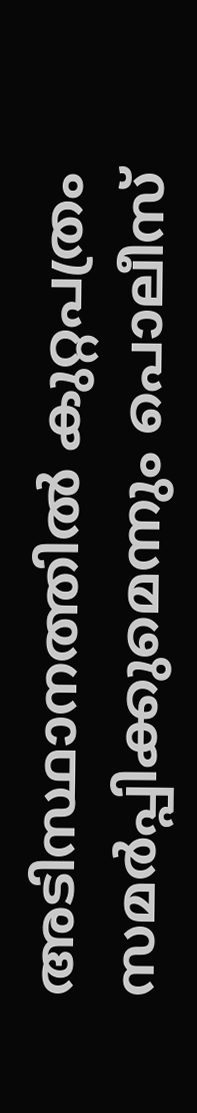അടിസ്ഥാനത്തിൽ കുറ്റപത്രം സമർപ്പിക്കുമെന്നും പൊലീസ്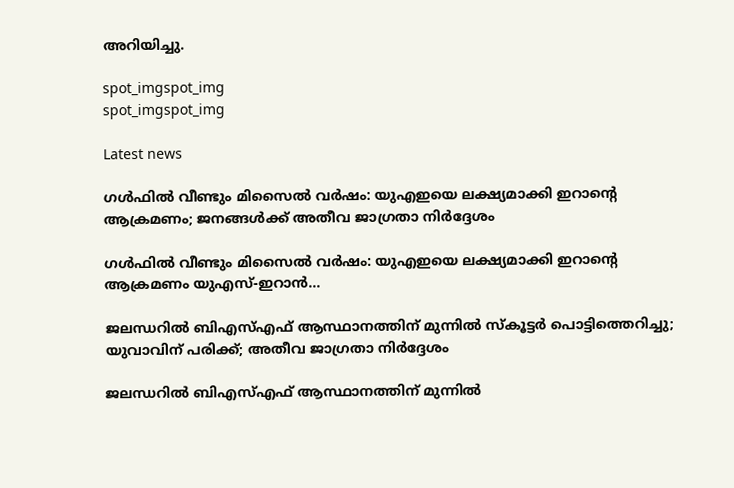അറിയിച്ചു.

spot_imgspot_img
spot_imgspot_img

Latest news

ഗൾഫിൽ വീണ്ടും മിസൈൽ വർഷം: യുഎഇയെ ലക്ഷ്യമാക്കി ഇറാന്റെ ആക്രമണം; ജനങ്ങൾക്ക് അതീവ ജാഗ്രതാ നിർദ്ദേശം

ഗൾഫിൽ വീണ്ടും മിസൈൽ വർഷം: യുഎഇയെ ലക്ഷ്യമാക്കി ഇറാന്റെ ആക്രമണം യുഎസ്-ഇറാൻ...

ജലന്ധറിൽ ബിഎസ്എഫ് ആസ്ഥാനത്തിന് മുന്നിൽ സ്‌കൂട്ടർ പൊട്ടിത്തെറിച്ചു; യുവാവിന് പരിക്ക്; അതീവ ജാഗ്രതാ നിർദ്ദേശം

ജലന്ധറിൽ ബിഎസ്എഫ് ആസ്ഥാനത്തിന് മുന്നിൽ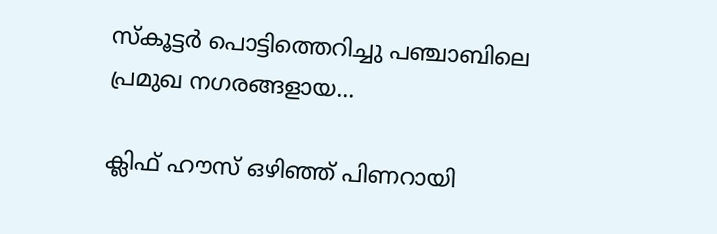സ്‌കൂട്ടർ പൊട്ടിത്തെറിച്ചു പഞ്ചാബിലെ പ്രമുഖ നഗരങ്ങളായ...

ക്ലിഫ് ഹൗസ് ഒഴിഞ്ഞ് പിണറായി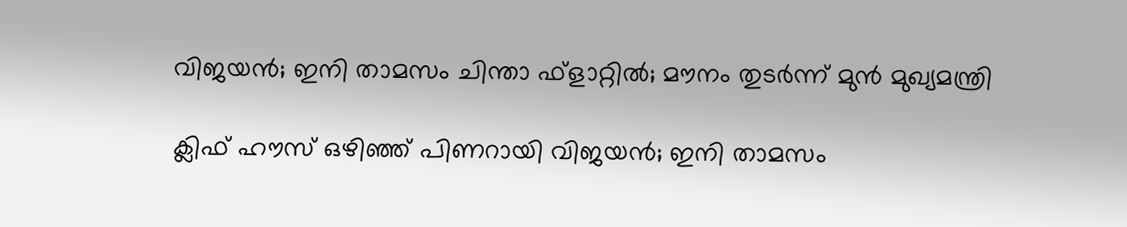വിജയൻ; ഇനി താമസം ചിന്താ ഫ്‌ളാറ്റിൽ; മൗനം തുടര്‍ന്ന് മുൻ മുഖ്യമന്ത്രി

ക്ലിഫ് ഹൗസ് ഒഴിഞ്ഞ് പിണറായി വിജയൻ; ഇനി താമസം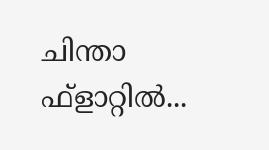ചിന്താ ഫ്‌ളാറ്റിൽ...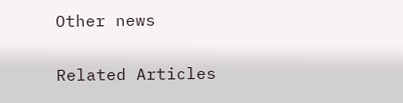Other news

Related Articles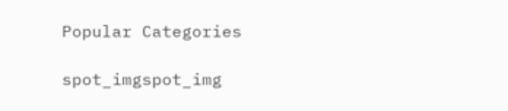Popular Categories

spot_imgspot_img